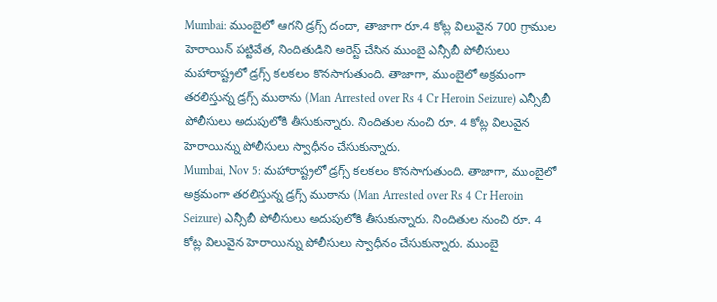Mumbai: ముంబైలో ఆగని డ్రగ్స్ దందా, తాజాగా రూ.4 కోట్ల విలువైన 700 గ్రాముల హెరాయిన్ పట్టివేత, నిందితుడిని అరెస్ట్ చేసిన ముంబై ఎన్సీబీ పోలీసులు
మహారాష్ట్రలో డ్రగ్స్ కలకలం కొనసాగుతుంది. తాజాగా, ముంబైలో అక్రమంగా తరలిస్తున్న డ్రగ్స్ ముఠాను (Man Arrested over Rs 4 Cr Heroin Seizure) ఎన్సీబీ పోలీసులు అదుపులోకి తీసుకున్నారు. నిందితుల నుంచి రూ. 4 కోట్ల విలువైన హెరాయిన్ను పోలీసులు స్వాధీనం చేసుకున్నారు.
Mumbai, Nov 5: మహారాష్ట్రలో డ్రగ్స్ కలకలం కొనసాగుతుంది. తాజాగా, ముంబైలో అక్రమంగా తరలిస్తున్న డ్రగ్స్ ముఠాను (Man Arrested over Rs 4 Cr Heroin Seizure) ఎన్సీబీ పోలీసులు అదుపులోకి తీసుకున్నారు. నిందితుల నుంచి రూ. 4 కోట్ల విలువైన హెరాయిన్ను పోలీసులు స్వాధీనం చేసుకున్నారు. ముంబై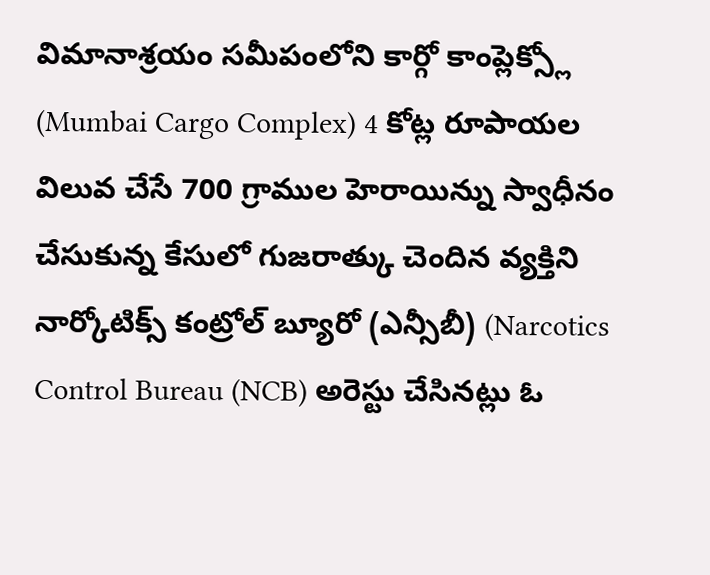విమానాశ్రయం సమీపంలోని కార్గో కాంప్లెక్స్లో (Mumbai Cargo Complex) 4 కోట్ల రూపాయల విలువ చేసే 700 గ్రాముల హెరాయిన్ను స్వాధీనం చేసుకున్న కేసులో గుజరాత్కు చెందిన వ్యక్తిని నార్కోటిక్స్ కంట్రోల్ బ్యూరో (ఎన్సీబీ) (Narcotics Control Bureau (NCB) అరెస్టు చేసినట్లు ఓ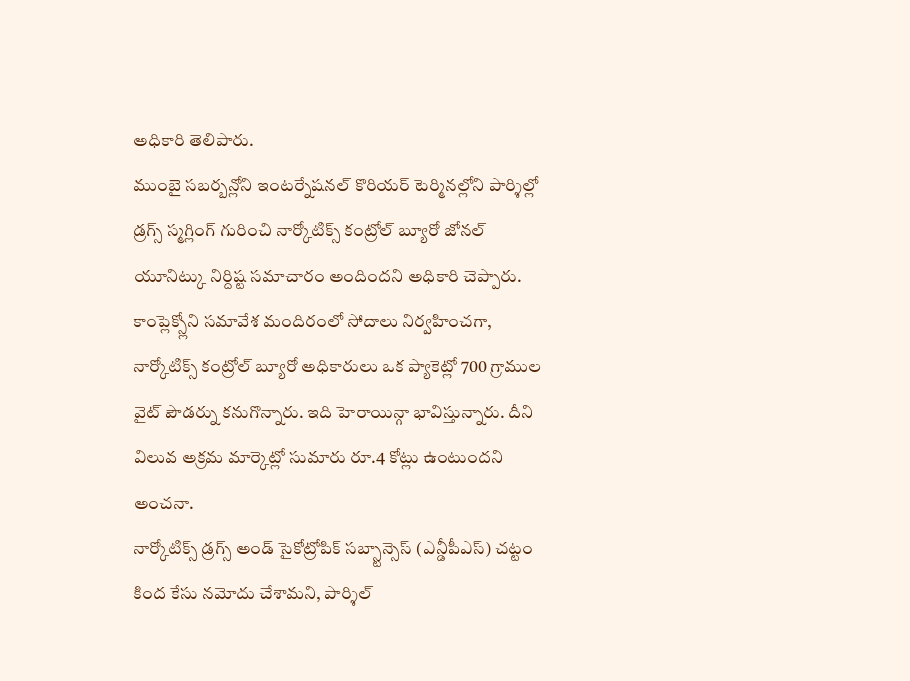అధికారి తెలిపారు.
ముంబై సబర్బన్లోని ఇంటర్నేషనల్ కొరియర్ టెర్మినల్లోని పార్శిల్లో డ్రగ్స్ స్మగ్లింగ్ గురించి నార్కోటిక్స్ కంట్రోల్ బ్యూరో జోనల్ యూనిట్కు నిర్దిష్ట సమాచారం అందిందని అధికారి చెప్పారు. కాంప్లెక్స్లోని సమావేశ మందిరంలో సోదాలు నిర్వహించగా, నార్కోటిక్స్ కంట్రోల్ బ్యూరో అధికారులు ఒక ప్యాకెట్లో 700 గ్రాముల వైట్ పౌడర్ను కనుగొన్నారు. ఇది హెరాయిన్గా భావిస్తున్నారు. దీని విలువ అక్రమ మార్కెట్లో సుమారు రూ.4 కోట్లు ఉంటుందని అంచనా.
నార్కోటిక్స్ డ్రగ్స్ అండ్ సైకోట్రోపిక్ సబ్స్టాన్సెస్ (ఎన్డీపీఎస్) చట్టం కింద కేసు నమోదు చేశామని, పార్శిల్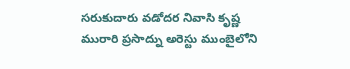సరుకుదారు వడోదర నివాసి కృష్ణ మురారి ప్రసాద్ను అరెస్టు ముంబైలోని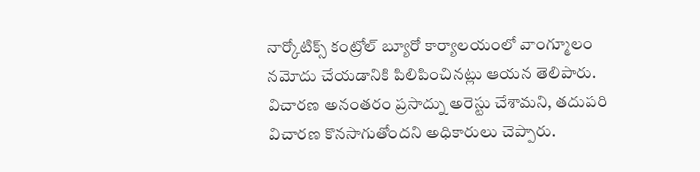నార్కోటిక్స్ కంట్రోల్ బ్యూరో కార్యాలయంలో వాంగ్మూలం నమోదు చేయడానికి పిలిపించినట్లు ఆయన తెలిపారు. విచారణ అనంతరం ప్రసాద్ను అరెస్టు చేశామని, తదుపరి విచారణ కొనసాగుతోందని అధికారులు చెప్పారు.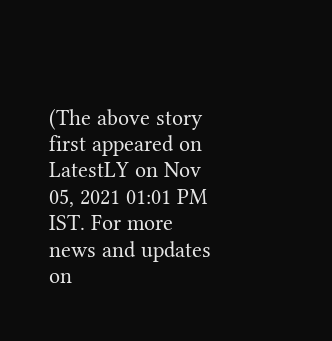(The above story first appeared on LatestLY on Nov 05, 2021 01:01 PM IST. For more news and updates on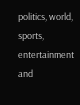politics, world, sports, entertainment and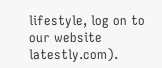lifestyle, log on to our website latestly.com).